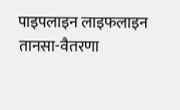पाइपलाइन लाइफलाइन
तानसा-वैतरणा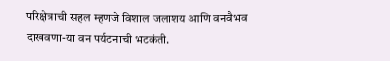परिक्षेत्राची सहल म्हणजे विशाल जलाशय आणि वनवैभव दाखवणा-या वन पर्यटनाची भटकंती.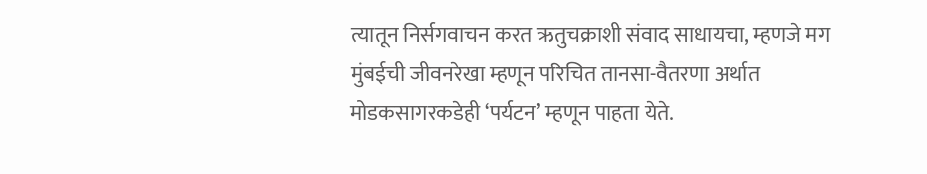त्यातून निर्सगवाचन करत ऋतुचक्राशी संवाद साधायचा, म्हणजे मग मुंबईची जीवनरेखा म्हणून परिचित तानसा-वैतरणा अर्थात मोडकसागरकडेही ‘पर्यटन’ म्हणून पाहता येते.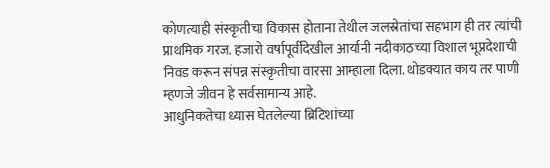कोणत्याही संस्कृतीचा विकास होताना तेथील जलस्रेतांचा सहभाग ही तर त्यांची प्राथमिक गरज. हजारो वर्षापूर्वीदेखील आर्यानी नदीकाठच्या विशाल भूप्रदेशाची निवड करून संपन्न संस्कृतीचा वारसा आम्हाला दिला. थोडक्यात काय तर पाणी म्हणजे जीवन हे सर्वसामान्य आहे.
आधुनिकतेचा ध्यास घेतलेल्या ब्रिटिशांच्या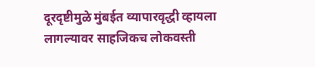दूरदृष्टीमुळे मुंबईत व्यापारवृद्धी व्हायला लागल्यावर साहजिकच लोकवस्ती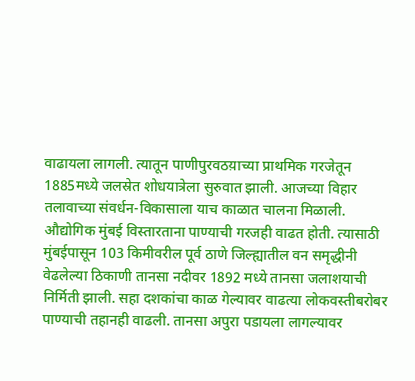वाढायला लागली. त्यातून पाणीपुरवठय़ाच्या प्राथमिक गरजेतून 1885मध्ये जलस्रेत शोधयात्रेला सुरुवात झाली. आजच्या विहार तलावाच्या संवर्धन-विकासाला याच काळात चालना मिळाली.
औद्योगिक मुंबई विस्तारताना पाण्याची गरजही वाढत होती. त्यासाठी मुंबईपासून 103 किमीवरील पूर्व ठाणे जिल्ह्यातील वन समृद्धीनी वेढलेल्या ठिकाणी तानसा नदीवर 1892 मध्ये तानसा जलाशयाची निर्मिती झाली. सहा दशकांचा काळ गेल्यावर वाढत्या लोकवस्तीबरोबर पाण्याची तहानही वाढली. तानसा अपुरा पडायला लागल्यावर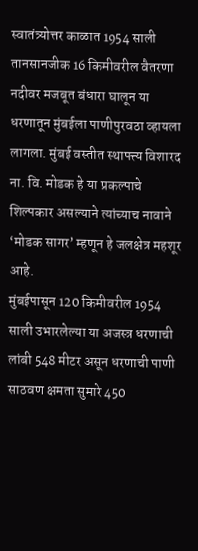स्वातंत्र्योत्तर काळात 1954 साली तानसानजीक 16 किमीवरील वैतरणा नदीवर मजबूत बंधारा घालून या धरणातून मुंबईला पाणीपुरवठा व्हायला लागला. मुंबई वस्तीत स्थापत्त्य विशारद ना. वि. मोडक हे या प्रकल्पाचे शिल्पकार असल्याने त्यांच्याच नावाने ‘मोडक सागर’ म्हणून हे जलक्षेत्र महशूर आहे.
मुंबईपासून 120 किमीवरील 1954 साली उभारलेल्या या अजस्त्र धरणाची लांबी 548 मीटर असून धरणाची पाणी साठवण क्षमता सुमारे 450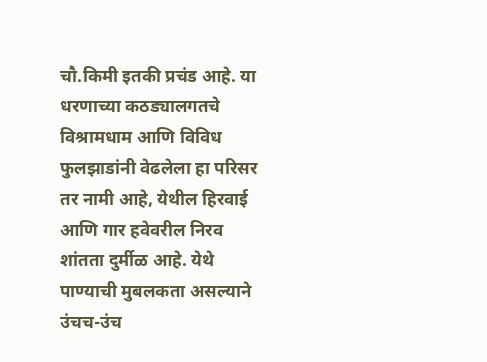चौ.किमी इतकी प्रचंड आहे. या धरणाच्या कठड्यालगतचे विश्रामधाम आणि विविध फुलझाडांनी वेढलेला हा परिसर तर नामी आहे, येथील हिरवाई आणि गार हवेवरील निरव शांतता दुर्मीळ आहे. येथे पाण्याची मुबलकता असल्याने उंचच-उंच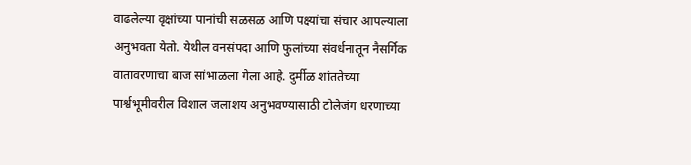वाढलेल्या वृक्षांच्या पानांची सळसळ आणि पक्ष्यांचा संचार आपल्याला अनुभवता येतो. येथील वनसंपदा आणि फुलांच्या संवर्धनातून नैसर्गिक वातावरणाचा बाज सांभाळला गेला आहे. दुर्मीळ शांततेच्या पार्श्वभूमीवरील विशाल जलाशय अनुभवण्यासाठी टोलेजंग धरणाच्या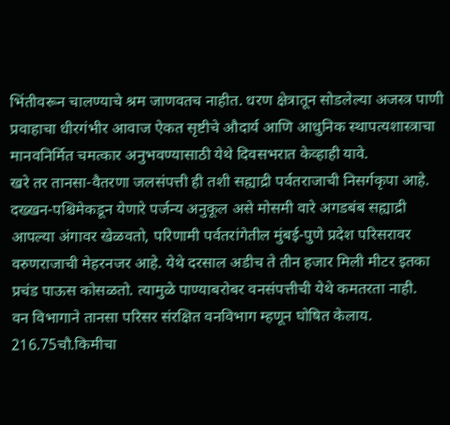भिंतीवरून चालण्याचे श्रम जाणवतच नाहीत. धरण क्षेत्रातून सोडलेल्या अजस्त्र पाणी प्रवाहाचा धीरगंभीर आवाज ऐकत सृष्टीचे औदार्य आणि आधुनिक स्थापत्यशास्त्राचा मानवनिर्मित चमत्कार अनुभवण्यासाठी येथे दिवसभरात केव्हाही यावे.
खरे तर तानसा-वैतरणा जलसंपत्ती ही तशी सह्याद्री पर्वतराजाची निसर्गकृपा आहे. दख्खन-पश्चिमेकडून येणारे पर्जन्य अनुकूल असे मोसमी वारे अगडबंब सह्याद्री आपल्या अंगावर खेळवतो, परिणामी पर्वतरांगेतील मुंबई-पुणे प्रदेश परिसरावर वरुणराजाची मेहरनजर आहे. येथे दरसाल अडीच ते तीन हजार मिली मीटर इतका प्रचंड पाऊस कोसळतो. त्यामुळे पाण्याबरोबर वनसंपत्तीची येथे कमतरता नाही.
वन विभागाने तानसा परिसर संरक्षित वनविभाग म्हणून घोषित केलाय. 216.75चौ.किमीचा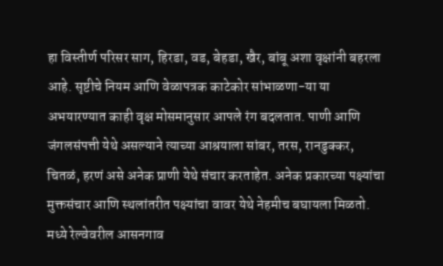हा विस्तीर्ण परिसर साग, हिरडा, वड, बेहडा, खैर, बांबू अशा वृक्षांनी बहरला आहे. सृष्टीचे नियम आणि वेळापत्रक काटेकोर सांभाळणा-या या अभयारण्यात काही वृक्ष मोसमानुसार आपले रंग बदलतात. पाणी आणि जंगलसंपत्ती येथे असल्याने त्याच्या आश्रयाला सांबर, तरस, रानडुक्कर, चितळं, हरणं असे अनेक प्राणी येथे संचार करताहेत. अनेक प्रकारच्या पक्ष्यांचा मुक्तसंचार आणि स्थलांतरीत पक्ष्यांचा वावर येथे नेहमीच बघायला मिळतो.
मध्ये रेल्वेवरील आसनगाव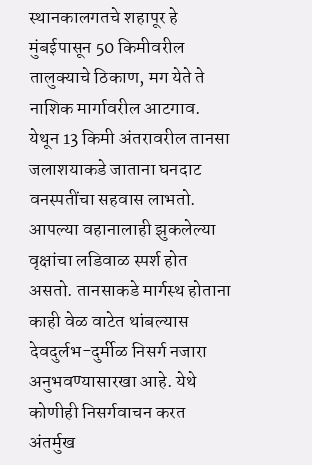स्थानकालगतचे शहापूर हे मुंबईपासून 50 किमीवरील तालुक्याचे ठिकाण, मग येते ते नाशिक मार्गावरील आटगाव. येथून 13 किमी अंतरावरील तानसा जलाशयाकडे जाताना घनदाट वनस्पतींचा सहवास लाभतो. आपल्या वहानालाही झुकलेल्या वृक्षांचा लडिवाळ स्पर्श होत असतो. तानसाकडे मार्गस्थ होताना काही वेळ वाटेत थांबल्यास देवदुर्लभ-दुर्मीळ निसर्ग नजारा अनुभवण्यासारखा आहे. येथे कोणीही निसर्गवाचन करत अंतर्मुख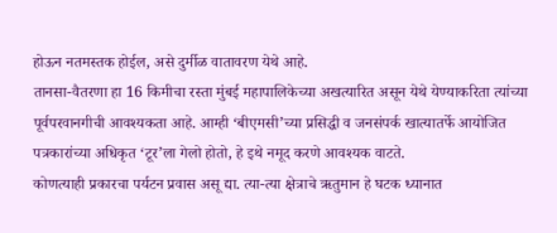होऊन नतमस्तक होईल, असे दुर्मीळ वातावरण येथे आहे.
तानसा-वैतरणा हा 16 किमीचा रस्ता मुंबई महापालिकेच्या अखत्यारित असून येथे येण्याकरिता त्यांच्या पूर्वपरवानगीची आवश्यकता आहे. आम्ही ‘बीएमसी’च्या प्रसिद्धी व जनसंपर्क खात्यातर्फे आयोजित पत्रकारांच्या अधिकृत ‘टूर’ला गेलो होतो, हे इथे नमूद करणे आवश्यक वाटते.
कोणत्याही प्रकारचा पर्यटन प्रवास असू द्या. त्या-त्या क्षेत्राचे ऋतुमान हे घटक ध्यानात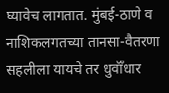घ्यावेच लागतात. मुंबई-ठाणे व नाशिकलगतच्या तानसा-वैतरणा सहलीला यायचे तर धुवॉँधार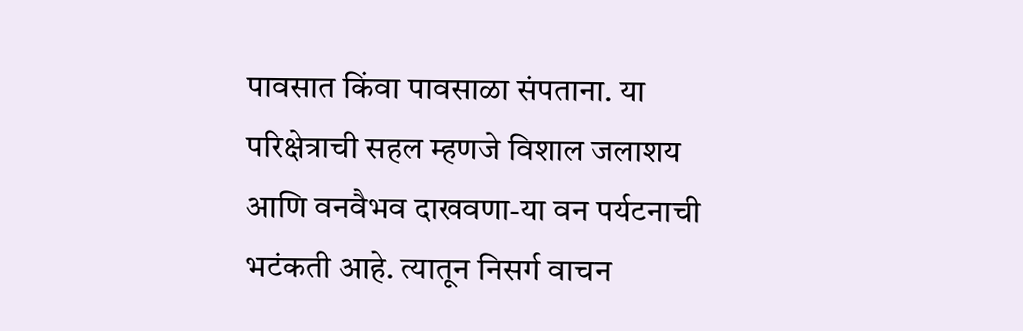पावसात किंवा पावसाळा संपताना. या परिक्षेत्राची सहल म्हणजे विशाल जलाशय आणि वनवैभव दाखवणा-या वन पर्यटनाची भटंकती आहे. त्यातून निसर्ग वाचन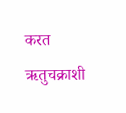करत ऋतुचक्राशी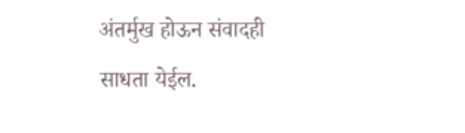अंतर्मुख होऊन संवादही साधता येईल.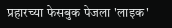प्रहारच्या फेसबुक पेजला 'लाइक'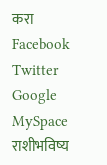करा
Facebook
Twitter
Google
MySpace
राशीभविष्य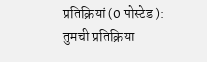प्रतिक्रियां (0 पोस्टेड ):
तुमची प्रतिक्रिया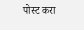पोस्ट करा